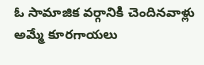ఓ సామాజిక వర్గానికి చెందినవాళ్లు అమ్మే కూరగాయలు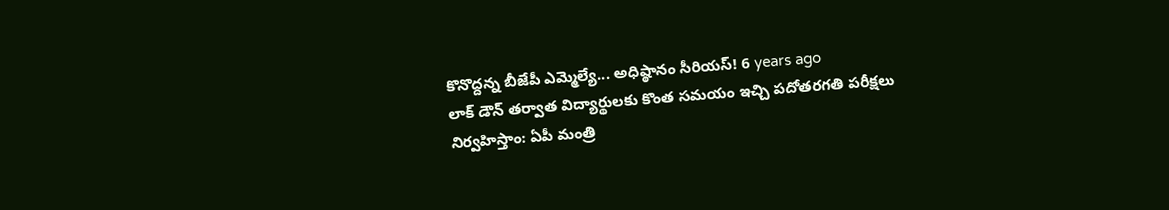కొనొద్దన్న బీజేపీ ఎమ్మెల్యే... అధిష్ఠానం సీరియస్! 6 years ago
లాక్ డౌన్ తర్వాత విద్యార్థులకు కొంత సమయం ఇచ్చి పదోతరగతి పరీక్షలు నిర్వహిస్తాం: ఏపీ మంత్రి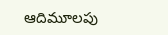ఆదిమూలపు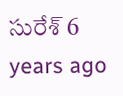సురేశ్ 6 years ago